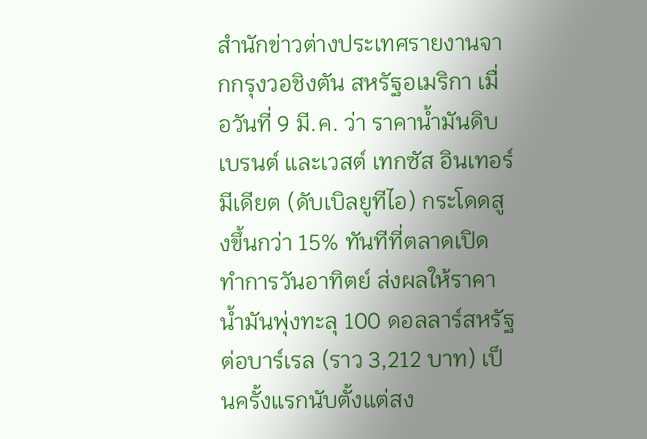สำนักข่าวต่างประเทศรายงานจากกรุงวอชิงตัน สหรัฐอเมริกา เมื่อวันที่ 9 มี.ค. ว่า ราคาน้ำมันดิบเบรนต์ และเวสต์ เทกซัส อินเทอร์มีเดียต (ดับเบิลยูทีไอ) กระโดดสูงขึ้นกว่า 15% ทันทีที่ตลาดเปิดทำการวันอาทิตย์ ส่งผลให้ราคาน้ำมันพุ่งทะลุ 100 ดอลลาร์สหรัฐต่อบาร์เรล (ราว 3,212 บาท) เป็นครั้งแรกนับตั้งแต่สง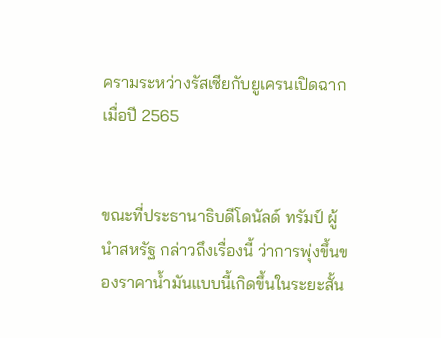ครามระหว่างรัสเซียกับยูเครนเปิดฉาก เมื่อปี 2565


ขณะที่ประธานาธิบดีโดนัลด์ ทรัมป์ ผู้นำสหรัฐ กล่าวถึงเรื่องนี้ ว่าการพุ่งขึ้นของราคาน้ำมันแบบนี้เกิดขึ้นในระยะสั้น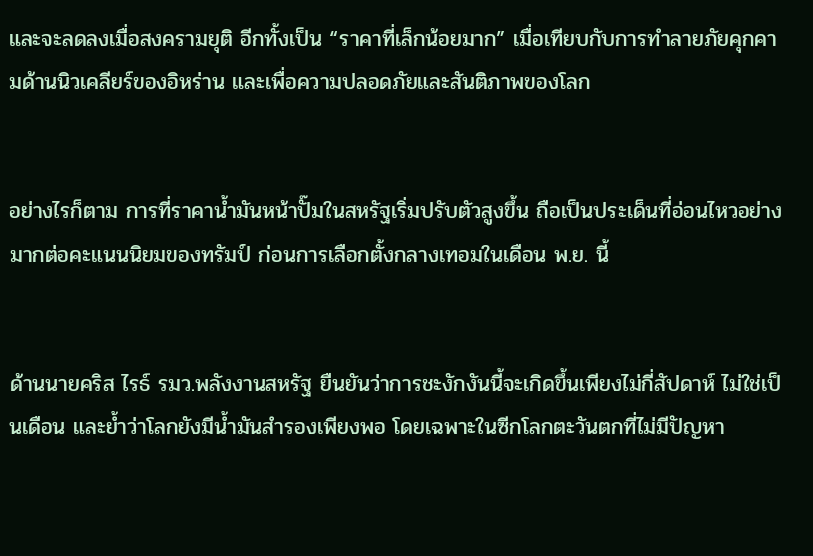และจะลดลงเมื่อสงครามยุติ อีกทั้งเป็น “ราคาที่เล็กน้อยมาก” เมื่อเทียบกับการทำลายภัยคุกคามด้านนิวเคลียร์ของอิหร่าน และเพื่อความปลอดภัยและสันติภาพของโลก


อย่างไรก็ตาม การที่ราคาน้ำมันหน้าปั๊มในสหรัฐเริ่มปรับตัวสูงขึ้น ถือเป็นประเด็นที่อ่อนไหวอย่างมากต่อคะแนนนิยมของทรัมป์ ก่อนการเลือกตั้งกลางเทอมในเดือน พ.ย. นี้


ด้านนายคริส ไรธ์ รมว.พลังงานสหรัฐ ยืนยันว่าการชะงักงันนี้จะเกิดขึ้นเพียงไม่กี่สัปดาห์ ไม่ใช่เป็นเดือน และย้ำว่าโลกยังมีน้ำมันสำรองเพียงพอ โดยเฉพาะในซีกโลกตะวันตกที่ไม่มีปัญหา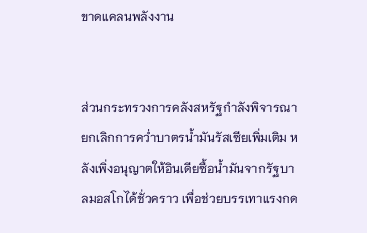ขาดแคลนพลังงาน


ส่วนกระทรวงการคลังสหรัฐกำลังพิจารณายกเลิกการคว่ำบาตรน้ำมันรัสเซียเพิ่มเติม หลังเพิ่งอนุญาตให้อินเดียซื้อน้ำมันจากรัฐบาลมอสโกได้ชั่วคราว เพื่อช่วยบรรเทาแรงกด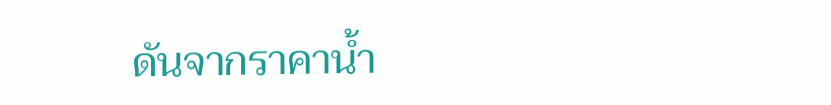ดันจากราคาน้ำ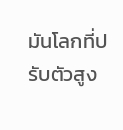มันโลกที่ปรับตัวสูง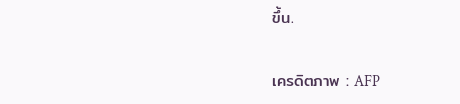ขึ้น.

เครดิตภาพ : AFP